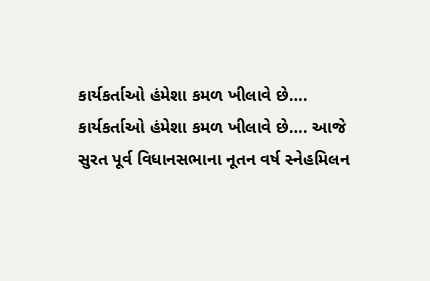કાર્યકર્તાઓ હંમેશા કમળ ખીલાવે છે….
કાર્યકર્તાઓ હંમેશા કમળ ખીલાવે છે…. આજે સુરત પૂર્વ વિધાનસભાના નૂતન વર્ષ સ્નેહમિલન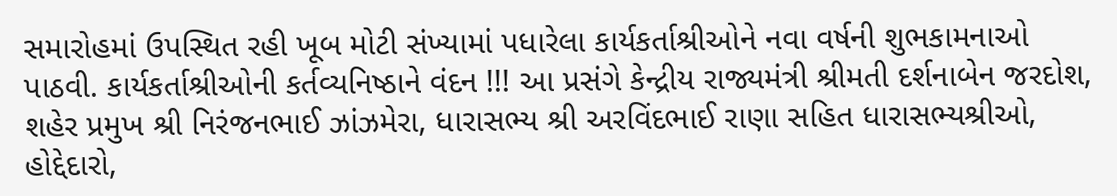સમારોહમાં ઉપસ્થિત રહી ખૂબ મોટી સંખ્યામાં પધારેલા કાર્યકર્તાશ્રીઓને નવા વર્ષની શુભકામનાઓ પાઠવી. કાર્યકર્તાશ્રીઓની કર્તવ્યનિષ્ઠાને વંદન !!! આ પ્રસંગે કેન્દ્રીય રાજ્યમંત્રી શ્રીમતી દર્શનાબેન જરદોશ, શહેર પ્રમુખ શ્રી નિરંજનભાઈ ઝાંઝમેરા, ધારાસભ્ય શ્રી અરવિંદભાઈ રાણા સહિત ધારાસભ્યશ્રીઓ, હોદ્દેદારો,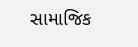સામાજિક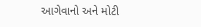આગેવાનો અને મોટી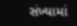સંખ્યામાં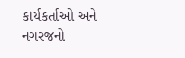કાર્યકર્તાઓ અને નગરજનો